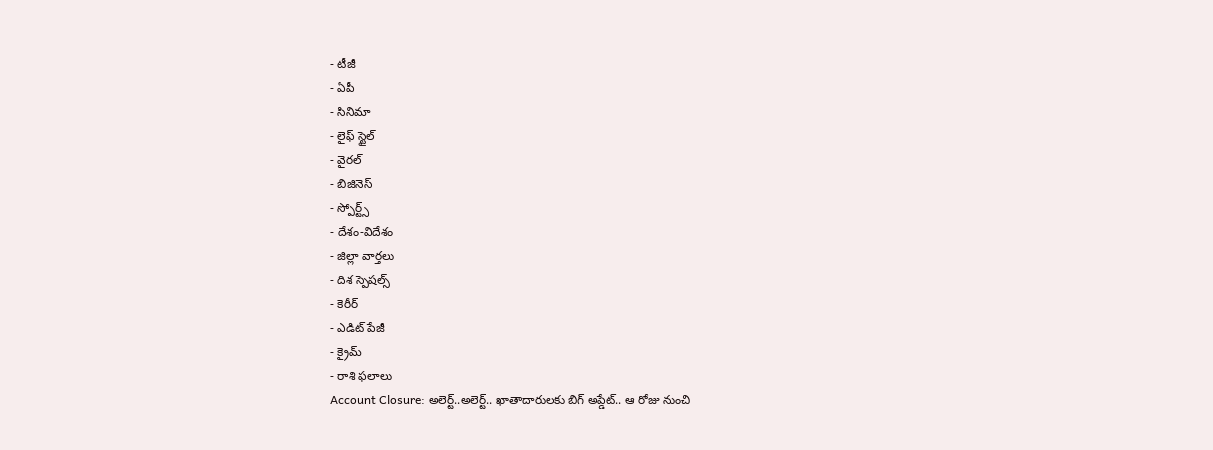- టీజీ
- ఏపీ
- సినిమా
- లైఫ్ స్టైల్
- వైరల్
- బిజినెస్
- స్పోర్ట్స్
- దేశం-విదేశం
- జిల్లా వార్తలు
- దిశ స్పెషల్స్
- కెరీర్
- ఎడిట్ పేజీ
- క్రైమ్
- రాశి ఫలాలు
Account Closure: అలెర్ట్..అలెర్ట్.. ఖాతాదారులకు బిగ్ అప్డేట్.. ఆ రోజు నుంచి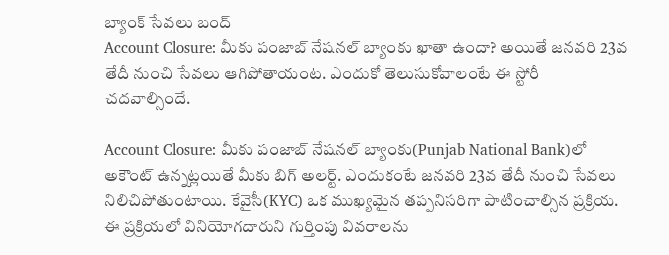బ్యాంక్ సేవలు బంద్
Account Closure: మీకు పంజాబ్ నేషనల్ బ్యాంకు ఖాతా ఉందా? అయితే జనవరి 23వ తేదీ నుంచి సేవలు ఆగిపోతాయంట. ఎందుకో తెలుసుకోవాలంటే ఈ స్టోరీ చదవాల్సిందే.

Account Closure: మీకు పంజాబ్ నేషనల్ బ్యాంకు(Punjab National Bank)లో అకౌంట్ ఉన్నట్లయితే మీకు బిగ్ అలర్ట్. ఎందుకంటే జనవరి 23వ తేదీ నుంచి సేవలు నిలిచిపోతుంటాయి. కేవైసీ(KYC) ఒక ముఖ్యమైన తప్పనిసరిగా పాటించాల్సిన ప్రక్రియ. ఈ ప్రక్రియలో వినియోగదారుని గుర్తింపు వివరాలను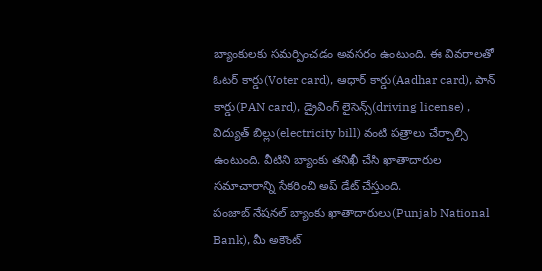బ్యాంకులకు సమర్పించడం అవసరం ఉంటుంది. ఈ వివరాలతో ఓటర్ కార్డు(Voter card), ఆధార్ కార్డు(Aadhar card), పాన్ కార్డు(PAN card), డ్రైవింగ్ లైసెన్స్(driving license) , విద్యుత్ బిల్లు(electricity bill) వంటి పత్రాలు చేర్చాల్సి ఉంటుంది. వీటిని బ్యాంకు తనిఖీ చేసి ఖాతాదారుల సమాచారాన్ని సేకరించి అప్ డేట్ చేస్తుంది.
పంజాబ్ నేషనల్ బ్యాంకు ఖాతాదారులు(Punjab National Bank), మీ అకౌంట్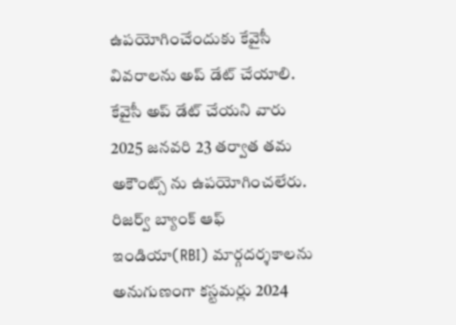ఉపయోగించేందుకు కేవైసీ వివరాలను అప్ డేట్ చేయాలి. కేవైసీ అప్ డేట్ చేయని వారు 2025 జనవరి 23 తర్వాత తమ అకౌంట్స్ ను ఉపయోగించలేరు. రిజర్వ్ బ్యాంక్ ఆఫ్ ఇండియా(RBI) మార్గదర్శకాలను అనుగుణంగా కస్టమర్లు 2024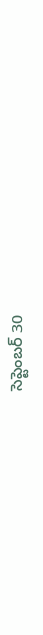సెప్టెంబర్ 30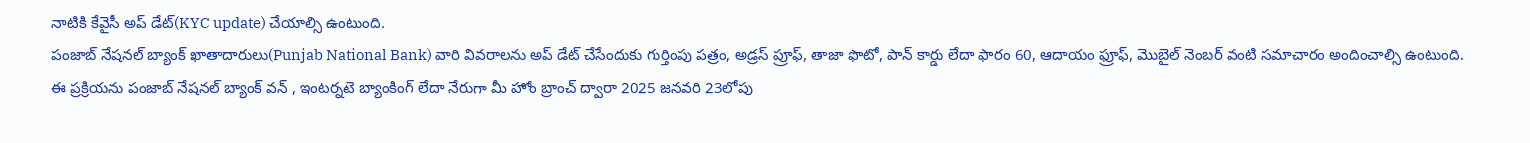నాటికి కేవైసీ అప్ డేట్(KYC update) చేయాల్సి ఉంటుంది.
పంజాబ్ నేషనల్ బ్యాంక్ ఖాతాదారులు(Punjab National Bank) వారి వివరాలను అప్ డేట్ చేసేందుకు గుర్తింపు పత్రం, అడ్రస్ ప్రూఫ్, తాజా ఫొటో, పాన్ కార్డు లేదా ఫారం 60, ఆదాయం ఫ్రూఫ్, మొబైల్ నెంబర్ వంటి సమాచారం అందించాల్సి ఉంటుంది. ఈ ప్రక్రియను పంజాబ్ నేషనల్ బ్యాంక్ వన్ , ఇంటర్నటె బ్యాంకింగ్ లేదా నేరుగా మీ హోం బ్రాంచ్ ద్వారా 2025 జనవరి 23లోపు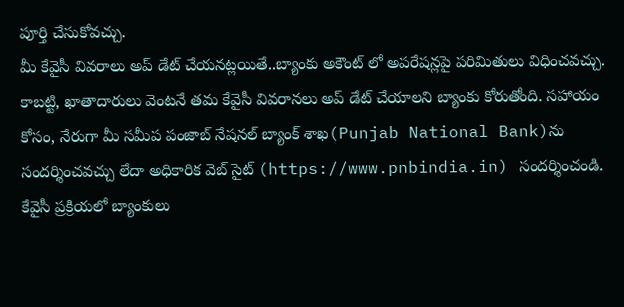పూర్తి చేసుకోవచ్చు.
మీ కేవైసీ వివరాలు అప్ డేట్ చేయనట్లయితే..బ్యాంకు అకౌంట్ లో అపరేషన్లపై పరిమితులు విధించవచ్చు. కాబట్టి, ఖాతాదారులు వెంటనే తమ కేవైసీ వివరానలు అప్ డేట్ చేయాలని బ్యాంకు కోరుతోంది. సహాయం కోసం, నేరుగా మీ సమీప పంజాబ్ నేషనల్ బ్యాంక్ శాఖ(Punjab National Bank)ను సందర్శించవచ్చు లేదా అధికారిక వెబ్ సైట్ (https://www.pnbindia.in) సందర్శించండి.
కేవైసీ ప్రక్రియలో బ్యాంకులు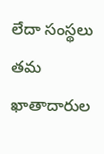లేదా సంస్థలు తమ ఖాతాదారుల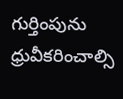గుర్తింపును ధ్రువీకరించాల్సి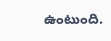ఉంటుంది.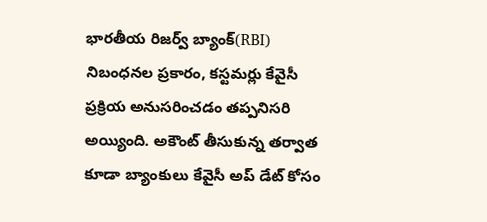భారతీయ రిజర్వ్ బ్యాంక్(RBI) నిబంధనల ప్రకారం, కస్టమర్లు కేవైసీ ప్రక్రియ అనుసరించడం తప్పనిసరి అయ్యింది. అకౌంట్ తీసుకున్న తర్వాత కూడా బ్యాంకులు కేవైసీ అప్ డేట్ కోసం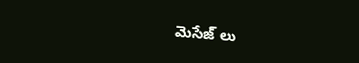మెసేజ్ లు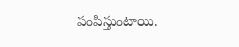పంపిస్తుంటాయి.